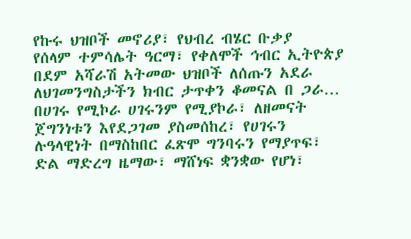የኩሩ ህዝቦች መኖሪያ፣ የህብረ ብሄር ቡቃያ
የሰላም ተምሳሌት ዓርማ፣ የቀለሞች ኅብር ኢትዮጵያ
በደም አሻራሽ አትመው ህዝቦች ለሰጡን አደራ
ለህገመንግስታችን ክብር ታጥቀን ቆመናል በ ጋራ…
በሀገሩ የሚኮራ ሀገሩንም የሚያኮራ፣ ለዘመናት ጀግንነቱን እየደጋገመ ያስመሰከረ፣ የሀገሩን ሉዓላዊነት በማስከበር ፈጽሞ ግንባሩን የማያጥፍ፣ ድል ማድረግ ዜማው፣ ማሸነፍ ቋንቋው የሆነ፣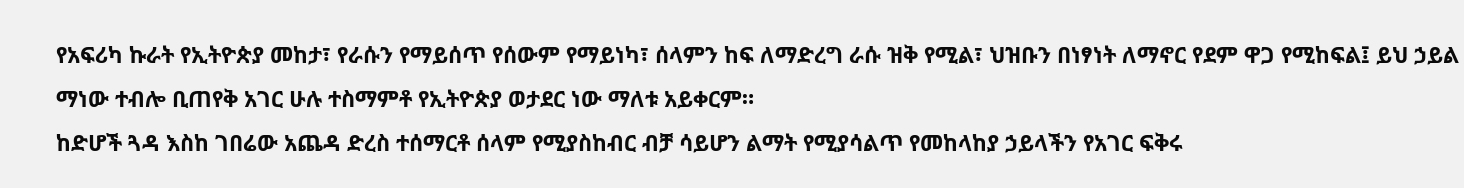የአፍሪካ ኩራት የኢትዮጵያ መከታ፣ የራሱን የማይሰጥ የሰውም የማይነካ፣ ሰላምን ከፍ ለማድረግ ራሱ ዝቅ የሚል፣ ህዝቡን በነፃነት ለማኖር የደም ዋጋ የሚከፍል፤ ይህ ኃይል ማነው ተብሎ ቢጠየቅ አገር ሁሉ ተስማምቶ የኢትዮጵያ ወታደር ነው ማለቱ አይቀርም።
ከድሆች ጓዳ እስከ ገበሬው አጨዳ ድረስ ተሰማርቶ ሰላም የሚያስከብር ብቻ ሳይሆን ልማት የሚያሳልጥ የመከላከያ ኃይላችን የአገር ፍቅሩ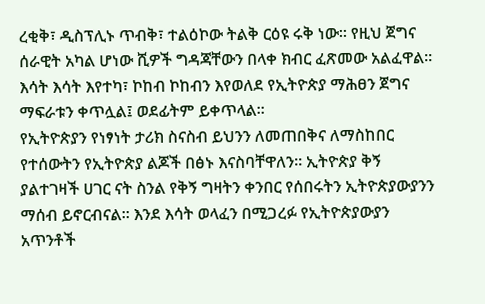ረቂቅ፣ ዲስፕሊኑ ጥብቅ፣ ተልዕኮው ትልቅ ርዕዩ ሩቅ ነው። የዚህ ጀግና ሰራዊት አካል ሆነው ሺዎች ግዳጃቸውን በላቀ ክብር ፈጽመው አልፈዋል። እሳት እሳት እየተካ፣ ኮከብ ኮከብን እየወለደ የኢትዮጵያ ማሕፀን ጀግና ማፍራቱን ቀጥሏል፤ ወደፊትም ይቀጥላል።
የኢትዮጵያን የነፃነት ታሪክ ስናስብ ይህንን ለመጠበቅና ለማስከበር የተሰውትን የኢትዮጵያ ልጆች በፅኑ እናስባቸዋለን። ኢትዮጵያ ቅኝ ያልተገዛች ሀገር ናት ስንል የቅኝ ግዛትን ቀንበር የሰበሩትን ኢትዮጵያውያንን ማሰብ ይኖርብናል። እንደ እሳት ወላፈን በሚጋረፉ የኢትዮጵያውያን አጥንቶች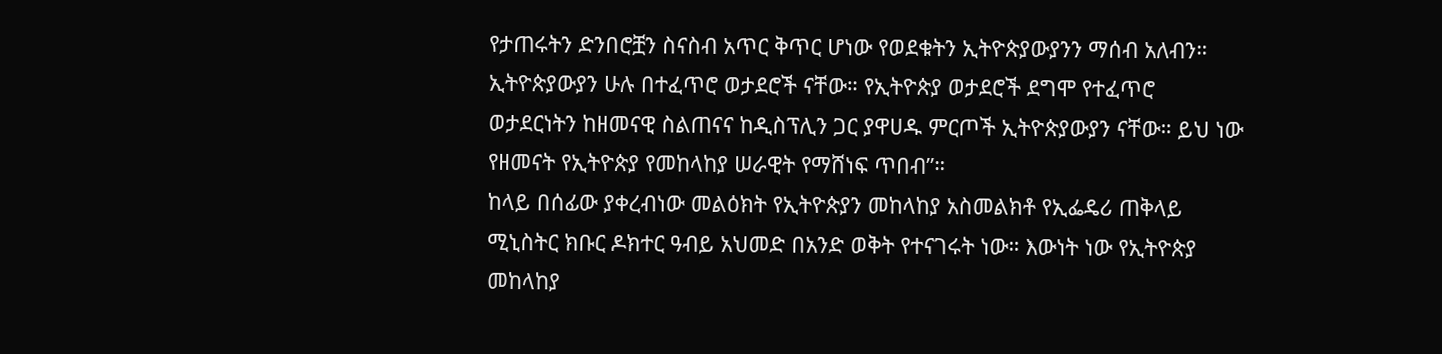የታጠሩትን ድንበሮቿን ስናስብ አጥር ቅጥር ሆነው የወደቁትን ኢትዮጵያውያንን ማሰብ አለብን።
ኢትዮጵያውያን ሁሉ በተፈጥሮ ወታደሮች ናቸው። የኢትዮጵያ ወታደሮች ደግሞ የተፈጥሮ ወታደርነትን ከዘመናዊ ስልጠናና ከዲስፕሊን ጋር ያዋሀዱ ምርጦች ኢትዮጵያውያን ናቸው። ይህ ነው የዘመናት የኢትዮጵያ የመከላከያ ሠራዊት የማሸነፍ ጥበብ”።
ከላይ በሰፊው ያቀረብነው መልዕክት የኢትዮጵያን መከላከያ አስመልክቶ የኢፌዴሪ ጠቅላይ ሚኒስትር ክቡር ዶክተር ዓብይ አህመድ በአንድ ወቅት የተናገሩት ነው። እውነት ነው የኢትዮጵያ መከላከያ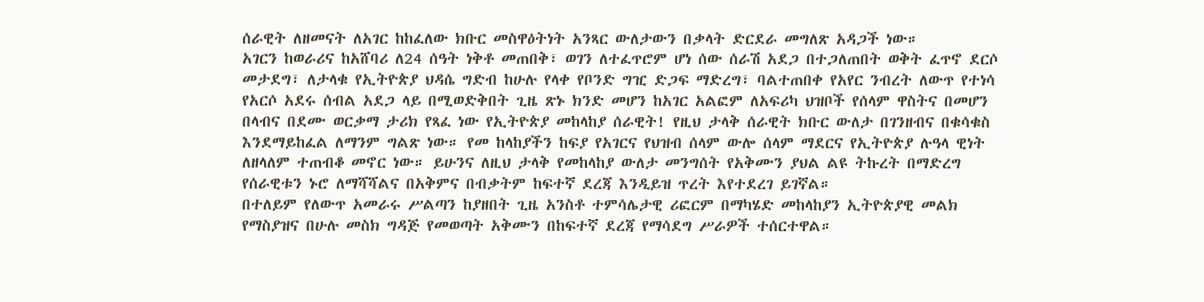ሰራዊት ለዘመናት ለአገር ከከፈለው ክቡር መስዋዕትነት አንጻር ውለታውን በቃላት ድርደራ መግለጽ አዳጋች ነው።
አገርን ከወራሪና ከአሸባሪ ለ24 ሰዓት ነቅቶ መጠበቅ፣ ወገን ለተፈጥሮም ሆነ ሰው ሰራሽ አደጋ በተጋለጠበት ወቅት ፈጥኖ ደርሶ መታደግ፣ ለታላቁ የኢትዮጵያ ህዳሴ ግድብ ከሁሉ የላቀ የቦንድ ግዢ ድጋፍ ማድረግ፣ ባልተጠበቀ የአየር ንብረት ለውጥ የተነሳ የአርሶ አደሩ ሰብል አደጋ ላይ በሚወድቅበት ጊዜ ጽኑ ክንድ መሆን ከአገር አልፎም ለአፍሪካ ህዝቦች የሰላም ዋስትና በመሆን በላብና በደሙ ወርቃማ ታሪክ የጻፈ ነው የኢትዮጵያ መከላከያ ሰራዊት! የዚህ ታላቅ ሰራዊት ክቡር ውለታ በገንዘብና በቁሳቁስ እንደማይከፈል ለማንም ግልጽ ነው። የመ ከላከያችን ከፍያ የአገርና የህዝብ ሰላም ውሎ ሰላም ማደርና የኢትዮጵያ ሉዓላ ዊነት ለዘላለም ተጠብቆ መኖር ነው። ይሁንና ለዚህ ታላቅ የመከላከያ ውለታ መንግሰት የአቅሙን ያህል ልዩ ትኩረት በማድረግ የሰራዊቱን ኑሮ ለማሻሻልና በአቅምና በብቃትም ከፍተኛ ደረጃ እንዲይዝ ጥረት እየተደረገ ይገኛል።
በተለይም የለውጥ አመራሩ ሥልጣን ከያዘበት ጊዜ አንስቶ ተምሳሌታዊ ሪፎርም በማካሄድ መከላከያን ኢትዮጵያዊ መልክ የማስያዝና በሁሉ መስክ ግዳጅ የመወጣት አቅሙን በከፍተኛ ደረጃ የማሳደግ ሥራዎች ተሰርተዋል።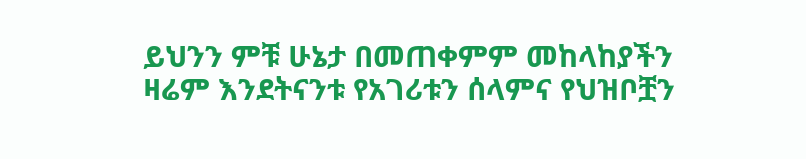ይህንን ምቹ ሁኔታ በመጠቀምም መከላከያችን ዛሬም እንደትናንቱ የአገሪቱን ሰላምና የህዝቦቿን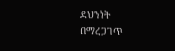ደህንነት በማረጋገጥ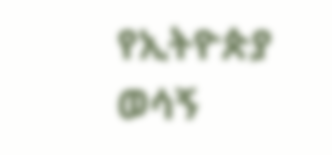የኢትዮጵያ ወሳኝ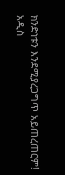ክንድነቱን እንደሚያረጋግጥ አይጠረጠርም!
አዲስ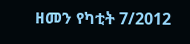ዘመን የካቲት 7/2012